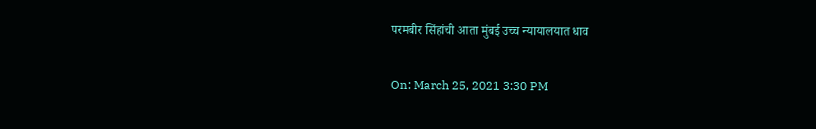परमबीर सिंहांची आता मुंबई उच्च न्यायालयात धाव

On: March 25, 2021 3:30 PM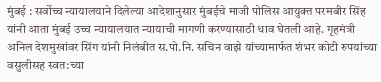मुंबई : सर्वोच्च न्यायालयाने दिलेल्या आदेशानुसार मुंबईचे माजी पोलिस आयुक्त परमबीर सिंह यांनी आता मुंबई उच्च न्यायालयात न्यायाची मागणी करण्यासाठी धाव घेतली आहे. गृहमंत्री अनिल देशमुखांवर सिंग यांनी निलंबीत स.पो.नि. सचिन वाझे यांच्यामार्फत शंभर कोटी रुपयांच्या वसुलीसह स्वत:च्या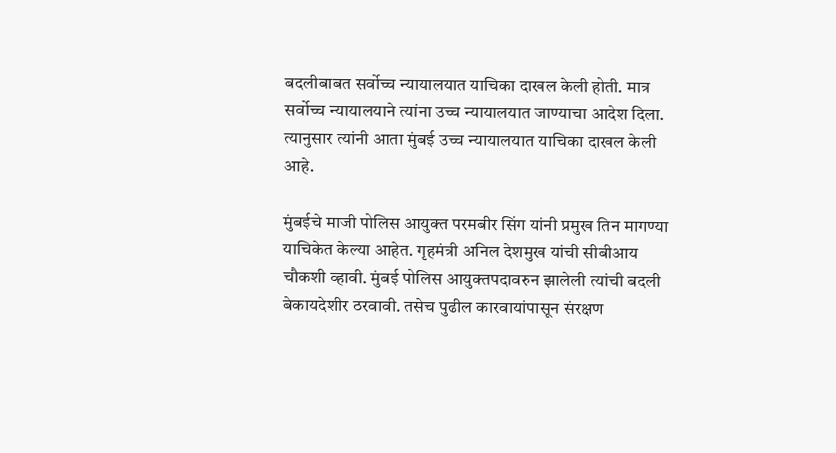बदलीबाबत सर्वोच्च न्यायालयात याचिका दाखल केली होती. मात्र सर्वोच्च न्यायालयाने त्यांना उच्च न्यायालयात जाण्याचा आदेश दिला. त्यानुसार त्यांनी आता मुंबई उच्च न्यायालयात याचिका दाखल केली आहे.

मुंबईचे माजी पोलिस आयुक्त परमबीर सिंग यांनी प्रमुख तिन मागण्या याचिकेत केल्या आहेत. गृहमंत्री अनिल देशमुख यांची सीबीआय चौकशी व्हावी. मुंबई पोलिस आयुक्तपदावरुन झालेली त्यांची बदली बेकायदेशीर ठरवावी. तसेच पुढील कारवायांपासून संरक्षण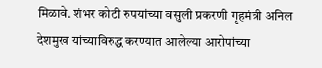मिळावे. शंभर कोटी रुपयांच्या वसुली प्रकरणी गृहमंत्री अनिल देशमुख यांच्याविरुद्ध करण्यात आलेल्या आरोपांच्या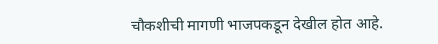चौकशीची मागणी भाजपकडून देखील होत आहे.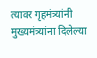त्यावर गृहमंत्र्यांनी मुख्यमंत्र्यांना दिलेल्या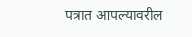पत्रात आपल्यावरील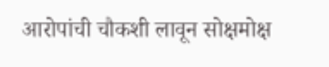आरोपांची चौकशी लावून सोक्षमोक्ष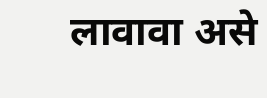लावावा असे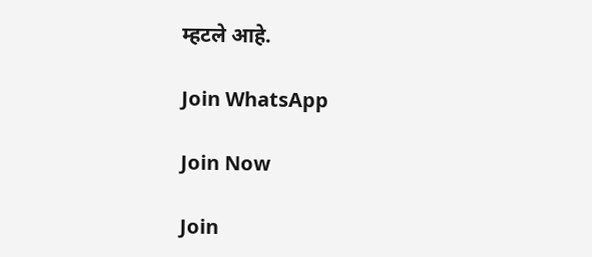म्हटले आहे.

Join WhatsApp

Join Now

Join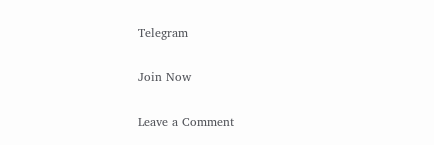Telegram

Join Now

Leave a Comment